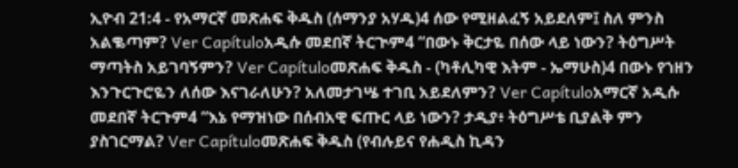ኢዮብ 21:4 - የአማርኛ መጽሐፍ ቅዱስ (ሰማንያ አሃዱ)4 ሰው የሚዘልፈኝ አይደለም፤ ስለ ምንስ አልቈጣም? Ver Capítuloአዲሱ መደበኛ ትርጒም4 “በውኑ ቅርታዬ በሰው ላይ ነውን? ትዕግሥት ማጣትስ አይገባኝምን? Ver Capítuloመጽሐፍ ቅዱስ - (ካቶሊካዊ እትም - ኤማሁስ)4 በውኑ የኀዘን እንጉርጉሮዬን ለሰው እናገራለሁን? አለመታገሤ ተገቢ አይደለምን? Ver Capítuloአማርኛ አዲሱ መደበኛ ትርጉም4 “እኔ የማዝነው በሰብአዊ ፍጡር ላይ ነውን? ታዲያ፥ ትዕግሥቴ ቢያልቅ ምን ያስገርማል? Ver Capítuloመጽሐፍ ቅዱስ (የብሉይና የሐዲስ ኪዳን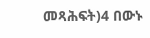መጻሕፍት)4 በውኑ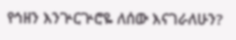የኅዘን እንጕርጕሮዬ ለሰው እናገራለሁን?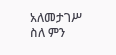አለመታገሥ ስለ ምን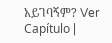አይገባኝም? Ver Capítulo |